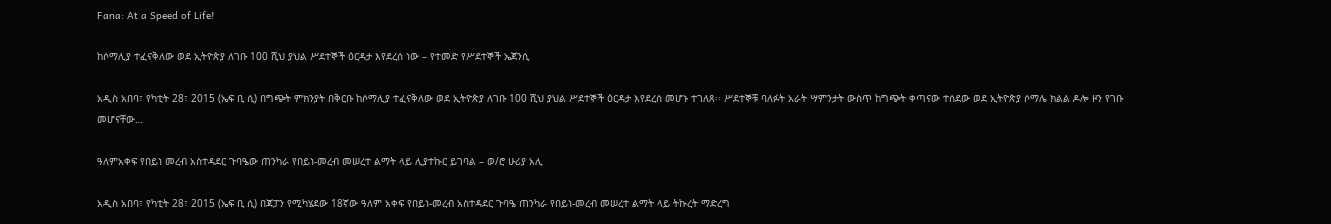Fana: At a Speed of Life!

ከሶማሊያ ተፈናቅለው ወደ ኢትዮጵያ ለገቡ 100 ሺህ ያህል ሥደተኞች ዕርዳታ እየደረሰ ነው – የተመድ የሥደተኞች ኤጀንሲ

አዲስ አበባ፣ የካቲት 28፣ 2015 (ኤፍ ቢ ሲ) በግጭት ምክንያት በቅርቡ ከሶማሊያ ተፈናቅለው ወደ ኢትዮጵያ ለገቡ 100 ሺህ ያህል ሥደተኞች ዕርዳታ እየደረሰ መሆኑ ተገለጸ፡፡ ሥደተኞቹ ባለፉት አራት ሣምንታት ውስጥ ከግጭት ቀጣናው ተሰደው ወደ ኢትዮጵያ ሶማሌ ክልል ዶሎ ዞን የገቡ መሆናቸው…

ዓለምአቀፍ የበይነ መረብ አስተዳደር ጉባዔው ጠንካራ የበይነ-መረብ መሠረተ ልማት ላይ ሊያተኩር ይገባል – ወ/ሮ ሁሪያ አሊ

አዲስ አበባ፣ የካቲት 28፣ 2015 (ኤፍ ቢ ሲ) በጃፓን የሚካሄደው 18ኛው ዓለም አቀፍ የበይነ-መረብ አስተዳደር ጉባዔ ጠንካራ የበይነ-መረብ መሠረተ ልማት ላይ ትኩረት ማድረግ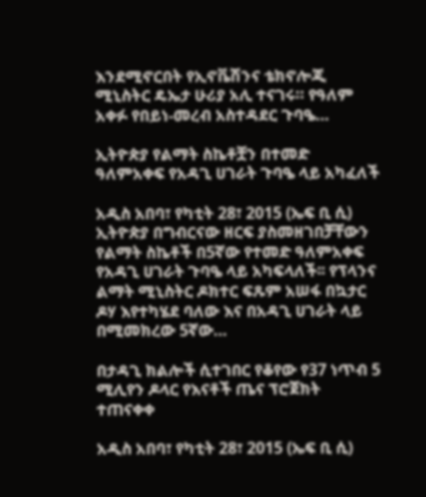እንደሚኖርበት የኢኖቬሽንና ቴክኖሎጂ ሚኒስትር ዴኤታ ሁሪያ አሊ ተናገሩ። የዓለም አቀፉ የበይነ-መረብ አስተዳደር ጉባዔ…

ኢትዮጵያ የልማት ስኬቶቿን በተመድ ዓለምአቀፍ የአዳጊ ሀገራት ጉባዔ ላይ አካፈለች

አዲስ አበባ፣ የካቲት 28፣ 2015 (ኤፍ ቢ ሲ) ኢትዮጵያ በግብርናው ዘርፍ ያስመዘገበቻቸውን የልማት ስኬቶች በ5ኛው የተመድ ዓለምአቀፍ የአዳጊ ሀገራት ጉባዔ ላይ አካፍላለች፡፡ የፕላንና ልማት ሚኒስትር ዶክተር ፍጹም አሠፋ በኳታር ዶሃ እየተካሄደ ባለው እና በአዳጊ ሀገራት ላይ በሚመክረው 5ኛው…

በታዳጊ ክልሎች ሲተገበር የቆየው የ37 ነጥብ 5 ሚሊየን ዶላር የእናቶች ጤና ፕሮጀክት ተጠናቀቀ

አዲስ አበባ፣ የካቲት 28፣ 2015 (ኤፍ ቢ ሲ)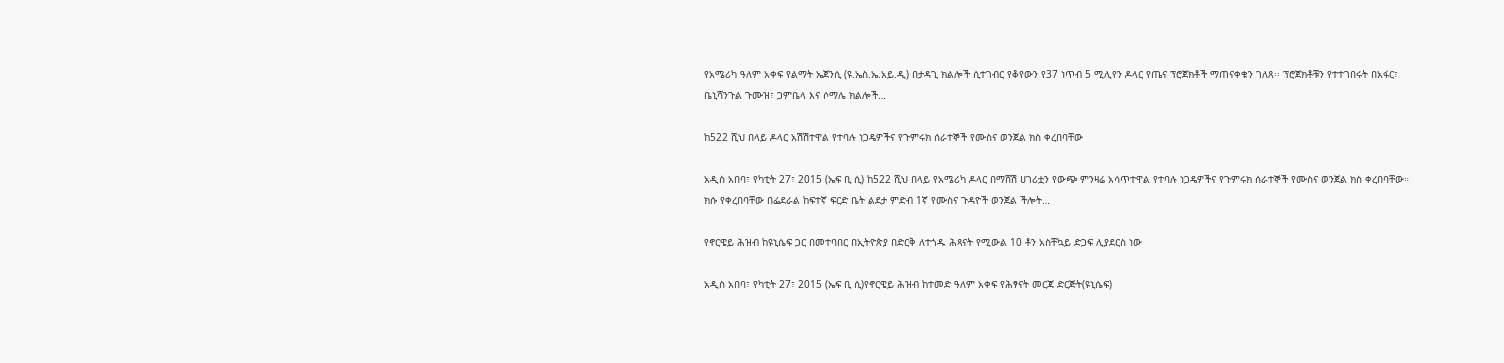የአሜሪካ ዓለም አቀፍ የልማት ኤጀንሲ (ዩ.ኤስ.ኤ.አይ.ዲ) በታዳጊ ክልሎች ሲተገብር የቆየውን የ37 ነጥብ 5 ሚሊየን ዶላር የጤና ፕሮጀክቶች ማጠናቀቁን ገለጸ፡፡ ፕሮጀክቶቹን የተተገበሩት በአፋር፣ ቤኒሻንጉል ጉሙዝ፣ ጋምቤላ እና ሶማሌ ክልሎች…

ከ522 ሺህ በላይ ዶላር አሽሽተዋል የተባሉ ነጋዴዎችና የጉምሩክ ሰራተኞች የሙስና ወንጀል ክስ ቀረበባቸው

አዲስ አበባ፣ የካቲት 27፣ 2015 (ኤፍ ቢ ሲ) ከ522 ሺህ በላይ የአሜሪካ ዶላር በማሸሽ ሀገሪቷን የውጭ ምንዛሬ አሳጥተዋል የተባሉ ነጋዴዎችና የጉምሩክ ሰራተኞች የሙስና ወንጀል ክስ ቀረበባቸው። ክሱ የቀረበባቸው በፌደራል ከፍተኛ ፍርድ ቤት ልደታ ምድብ 1ኛ የሙስና ጉዳዮች ወንጀል ችሎት…

የኖርዌይ ሕዝብ ከዩኒሴፍ ጋር በመተባበር በኢትዮጵያ በድርቅ ለተጎዱ ሕጻናት የሚውል 10 ቶን አስቸኳይ ድጋፍ ሊያደርስ ነው

አዲስ አበባ፣ የካቲት 27፣ 2015 (ኤፍ ቢ ሲ)የኖርዌይ ሕዝብ ከተመድ ዓለም አቀፍ የሕፃናት መርጃ ድርጅት(ዩኒሴፍ)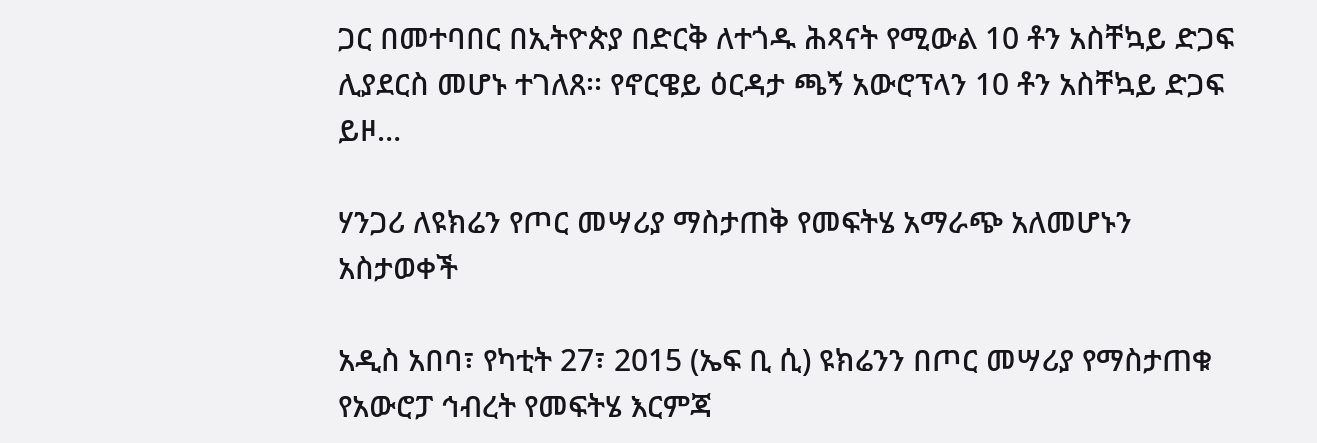ጋር በመተባበር በኢትዮጵያ በድርቅ ለተጎዱ ሕጻናት የሚውል 10 ቶን አስቸኳይ ድጋፍ ሊያደርስ መሆኑ ተገለጸ፡፡ የኖርዌይ ዕርዳታ ጫኝ አውሮፕላን 10 ቶን አስቸኳይ ድጋፍ ይዞ…

ሃንጋሪ ለዩክሬን የጦር መሣሪያ ማስታጠቅ የመፍትሄ አማራጭ አለመሆኑን አስታወቀች

አዲስ አበባ፣ የካቲት 27፣ 2015 (ኤፍ ቢ ሲ) ዩክሬንን በጦር መሣሪያ የማስታጠቁ የአውሮፓ ኅብረት የመፍትሄ እርምጃ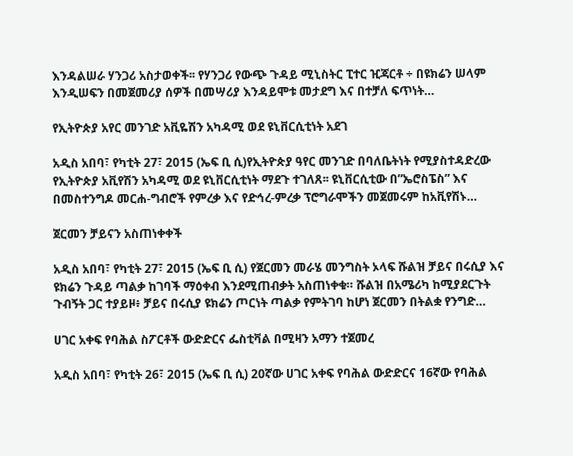እንዳልሠራ ሃንጋሪ አስታወቀች፡፡ የሃንጋሪ የውጭ ጉዳይ ሚኒስትር ፒተር ዢጃርቶ ÷ በዩክሬን ሠላም እንዲሠፍን በመጀመሪያ ሰዎች በመሣሪያ እንዳይሞቱ መታደግ እና በተቻለ ፍጥነት…

የኢትዮጵያ አየር መንገድ አቪዬሽን አካዳሚ ወደ ዩኒቨርሲቲነት አደገ

አዲስ አበባ፣ የካቲት 27፣ 2015 (ኤፍ ቢ ሲ)የኢትዮጵያ ዓየር መንገድ በባለቤትነት የሚያስተዳድረው የኢትዮጵያ አቪየሽን አካዳሚ ወደ ዩኒቨርሲቲነት ማደጉ ተገለጸ፡፡ ዩኒቨርሲቲው በ”ኤሮስፔስ” እና በመስተንግዶ መርሐ-ግብሮች የምረቃ እና የድኅረ-ምረቃ ፕሮግራሞችን መጀመሩም ከአቪየሽኑ…

ጀርመን ቻይናን አስጠነቀቀች

አዲስ አበባ፣ የካቲት 27፣ 2015 (ኤፍ ቢ ሲ) የጀርመን መራሄ መንግስት ኦላፍ ሹልዝ ቻይና በሩሲያ እና ዩክሬን ጉዳይ ጣልቃ ከገባች ማዕቀብ እንደሚጠብቃት አስጠነቀቁ። ሹልዝ በአሜሪካ ከሚያደርጉት ጉብኝት ጋር ተያይዞ፥ ቻይና በሩሲያ ዩክሬን ጦርነት ጣልቃ የምትገባ ከሆነ ጀርመን በትልቋ የንግድ…

ሀገር አቀፍ የባሕል ስፖርቶች ውድድርና ፌስቲቫል በሚዛን አማን ተጀመረ

አዲስ አበባ፣ የካቲት 26፣ 2015 (ኤፍ ቢ ሲ) 20ኛው ሀገር አቀፍ የባሕል ውድድርና 16ኛው የባሕል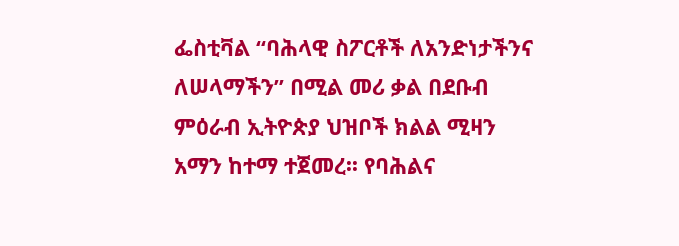ፌስቲቫል “ባሕላዊ ስፖርቶች ለአንድነታችንና ለሠላማችን” በሚል መሪ ቃል በደቡብ ምዕራብ ኢትዮጵያ ህዝቦች ክልል ሚዛን አማን ከተማ ተጀመረ፡፡ የባሕልና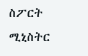ስፖርት ሚኒስትር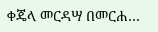ቀጄላ መርዳሣ በመርሐ…